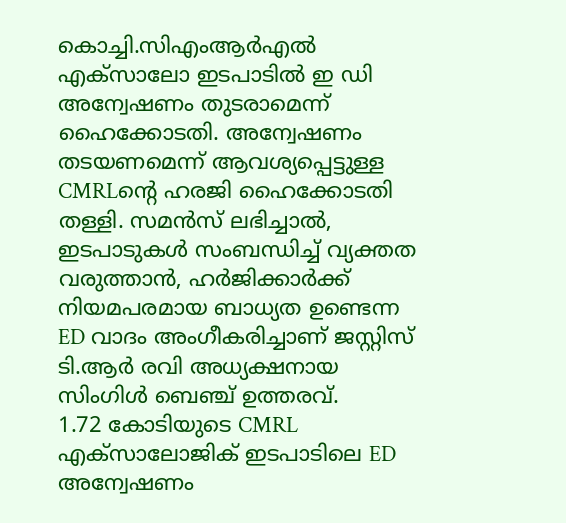കൊച്ചി.സിഎംആർഎൽ എക്സാലോ ഇടപാടിൽ ഇ ഡി അന്വേഷണം തുടരാമെന്ന് ഹൈക്കോടതി. അന്വേഷണം തടയണമെന്ന് ആവശ്യപ്പെട്ടുള്ള CMRLൻ്റെ ഹരജി ഹൈക്കോടതി തള്ളി. സമൻസ് ലഭിച്ചാൽ, ഇടപാടുകൾ സംബന്ധിച്ച് വ്യക്തത വരുത്താൻ, ഹർജിക്കാർക്ക് നിയമപരമായ ബാധ്യത ഉണ്ടെന്ന ED വാദം അംഗീകരിച്ചാണ് ജസ്റ്റിസ് ടി.ആർ രവി അധ്യക്ഷനായ സിംഗിൾ ബെഞ്ച് ഉത്തരവ്.
1.72 കോടിയുടെ CMRL എക്സാലോജിക് ഇടപാടിലെ ED അന്വേഷണം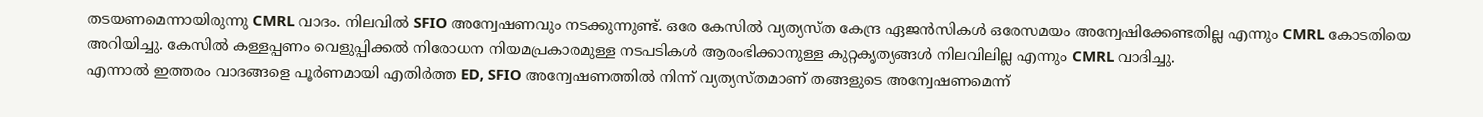തടയണമെന്നായിരുന്നു CMRL വാദം. നിലവിൽ SFIO അന്വേഷണവും നടക്കുന്നുണ്ട്. ഒരേ കേസിൽ വ്യത്യസ്ത കേന്ദ്ര ഏജൻസികൾ ഒരേസമയം അന്വേഷിക്കേണ്ടതില്ല എന്നും CMRL കോടതിയെ അറിയിച്ചു. കേസിൽ കള്ളപ്പണം വെളുപ്പിക്കൽ നിരോധന നിയമപ്രകാരമുള്ള നടപടികൾ ആരംഭിക്കാനുള്ള കുറ്റകൃത്യങ്ങൾ നിലവിലില്ല എന്നും CMRL വാദിച്ചു.
എന്നാൽ ഇത്തരം വാദങ്ങളെ പൂർണമായി എതിർത്ത ED, SFIO അന്വേഷണത്തിൽ നിന്ന് വ്യത്യസ്തമാണ് തങ്ങളുടെ അന്വേഷണമെന്ന്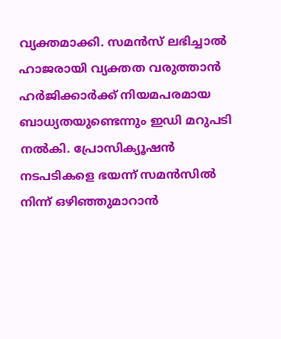വ്യക്തമാക്കി. സമൻസ് ലഭിച്ചാൽ ഹാജരായി വ്യക്തത വരുത്താൻ ഹർജിക്കാർക്ക് നിയമപരമായ ബാധ്യതയുണ്ടെന്നും ഇഡി മറുപടി നൽകി. പ്രോസിക്യൂഷൻ നടപടികളെ ഭയന്ന് സമൻസിൽ നിന്ന് ഒഴിഞ്ഞുമാറാൻ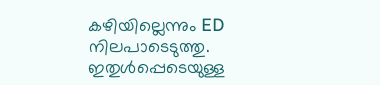കഴിയില്ലെന്നും ED നിലപാടെടുത്തു. ഇതുൾപ്പെടെയുള്ള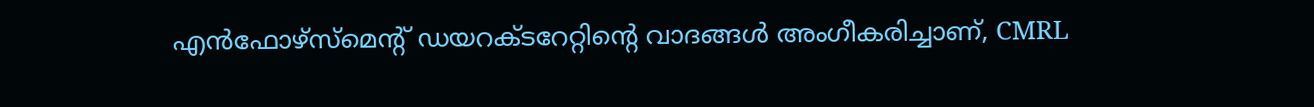എൻഫോഴ്സ്മെന്റ് ഡയറക്ടറേറ്റിന്റെ വാദങ്ങൾ അംഗീകരിച്ചാണ്, CMRL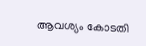ആവശ്യം കോടതി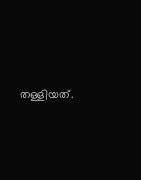തള്ളിയത്.